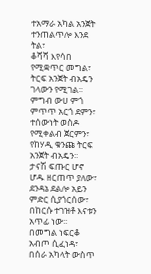ተአማራ አካል አንጀት ተንጠልጥሎ እንደ ትል፣
ቆሻሻ እየሳበ የሚቋጥር መግል፣
ትርፍ አንጀት ብአዴን ገላውን የሚገል፡፡
ምግብ ውሀ ምጎ ምጥጥ አርጎ ደምን፣
ተሰውነት ወስዶ የሚቀልብ ጀርምን፣
የከሃዲ ቁንጩ ትርፍ አንጀት ብአዴን፡፡
ታናሽ ፍጡር ሆኖ ሆዱ ዘርጠጥ ያለው፣
ደንዳኔ ደልሎ አይን ምድር ሲያጎርሰው፣
በከርሱ ተገዝቶ እናቱን አጥፊ ነው፡፡
በመግል ነፍርቆ አብጦ ሲፈነዳ፣
በሰራ አካላት ውስጥ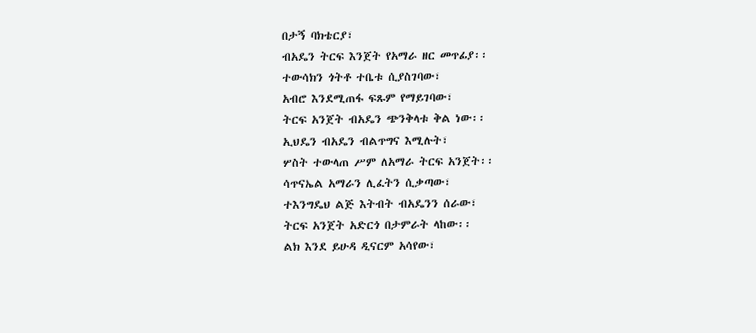በታኝ ባክቴርያ፣
ብአዴን ትርፍ እንጀት የአማራ ዘር መጥፊያ፡፡
ተውሳክን ጎትቶ ተቤቱ ሲያስገባው፣
አብሮ እንደሚጠፋ ፍጹም የማይገባው፣
ትርፍ አንጀት ብአዴን ጭንቅላቱ ቅል ነው፡፡
ኢህዴን ብአዴን ብልጥግና እሚሉት፣
ሦስት ተውላጠ ሥም ለአማራ ትርፍ አንጀት፡፡
ሳጥናኤል አማራን ሊፈትን ሲቃጣው፣
ተእንግዴህ ልጅ እትብት ብአዴንን ሰራው፣
ትርፍ አንጀት አድርጎ በታምራት ላከው፡፡
ልክ እንደ ይሁዳ ዲናርም አሳየው፣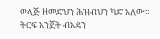ወላጅ ዘመድህን ሕዝብህን ካድ አለው፡፡
ትርፍ አንጀት ብአዴን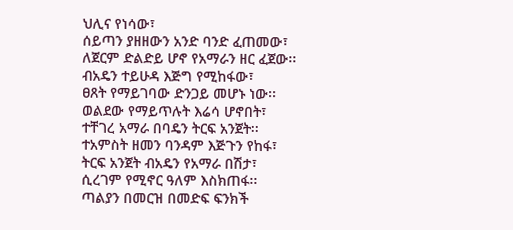ህሊና የነሳው፣
ሰይጣን ያዘዘውን አንድ ባንድ ፈጠመው፣
ለጀርም ድልድይ ሆኖ የአማራን ዘር ፈጀው፡፡
ብአዴን ተይሁዳ እጅግ የሚከፋው፣
ፀጸት የማይገባው ድንጋይ መሆኑ ነው፡፡
ወልደው የማይጥሉት እሬሳ ሆኖበት፣
ተቸገረ አማራ በባዴን ትርፍ አንጀት፡፡
ተአምስት ዘመን ባንዳም እጅጉን የከፋ፣
ትርፍ አንጀት ብአዴን የአማራ በሽታ፣
ሲረገም የሚኖር ዓለም እስክጠፋ፡፡
ጣልያን በመርዝ በመድፍ ፍንክች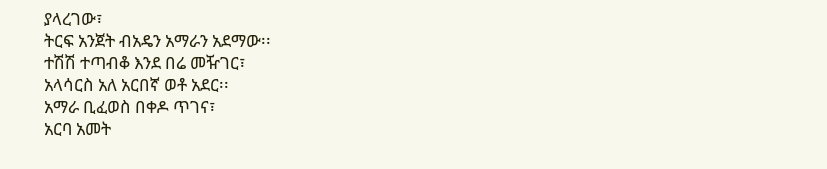ያላረገው፣
ትርፍ አንጀት ብአዴን አማራን አደማው፡፡
ተሽሽ ተጣብቆ እንደ በሬ መዥገር፣
አላሳርስ አለ አርበኛ ወቶ አደር፡፡
አማራ ቢፈወስ በቀዶ ጥገና፣
አርባ አመት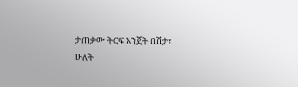ታጠቃው ትርፍ አንጀት በሽታ፣
ሁለት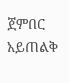ጀምበር አይጠልቅ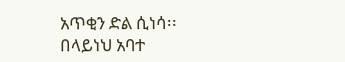አጥቂን ድል ሲነሳ፡፡
በላይነህ አባተ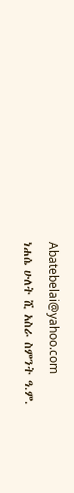Abatebelai@yahoo.com
ነሐሴ ሁለት ሺ አስራ ስምንት ዓ.ም.